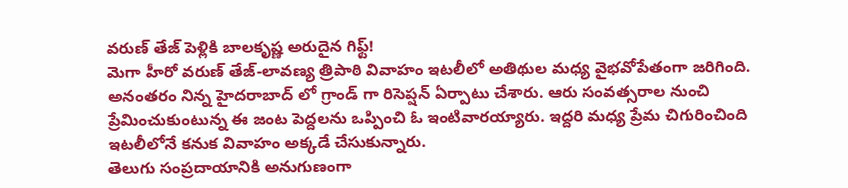వరుణ్ తేజ్ పెళ్లికి బాలకృష్ణ అరుదైన గిఫ్ట్!
మెగా హీరో వరుణ్ తేజ్-లావణ్య త్రిపాఠి వివాహం ఇటలీలో అతిథుల మధ్య వైభవోపేతంగా జరిగింది. అనంతరం నిన్న హైదరాబాద్ లో గ్రాండ్ గా రిసెప్షన్ ఏర్పాటు చేశారు. ఆరు సంవత్సరాల నుంచి ప్రేమించుకుంటున్న ఈ జంట పెద్దలను ఒప్పించి ఓ ఇంటివారయ్యారు. ఇద్దరి మధ్య ప్రేమ చిగురించింది ఇటలీలోనే కనుక వివాహం అక్కడే చేసుకున్నారు.
తెలుగు సంప్రదాయానికి అనుగుణంగా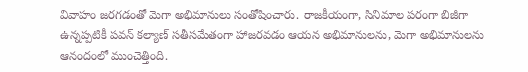వివాహం జరగడంతో మెగా అభిమానులు సంతోషించారు. రాజకీయంగా, సినిమాల పరంగా బిజీగా ఉన్నప్పటికీ పవన్ కల్యాణ్ సతీసమేతంగా హాజరవడం ఆయన అభిమానులను, మెగా అభిమానులను ఆనందంలో ముంచెత్తింది.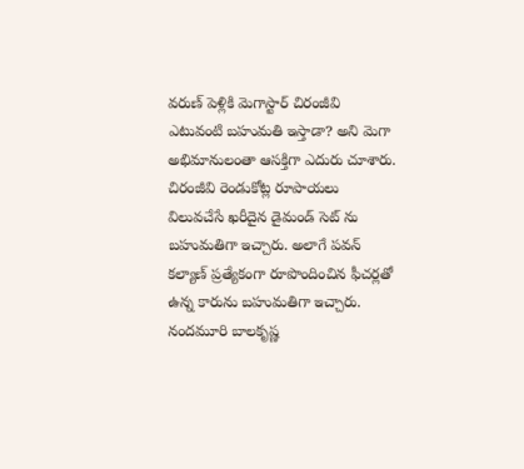వరుణ్ పెళ్లికి మెగాస్టార్ చిరంజీవి ఎటువంటి బహుమతి ఇస్తాడా? అని మెగా అభిమానులంతా ఆసక్తిగా ఎదురు చూశారు. చిరంజీవి రెండుకోట్ల రూపాయలు విలువచేసే ఖరీదైన డైమండ్ సెట్ ను బహుమతిగా ఇచ్చారు. అలాగే పవన్ కల్యాణ్ ప్రత్యేకంగా రూపొందించిన ఫీచర్లతో ఉన్న కారును బహుమతిగా ఇచ్చారు. నందమూరి బాలకృష్ణ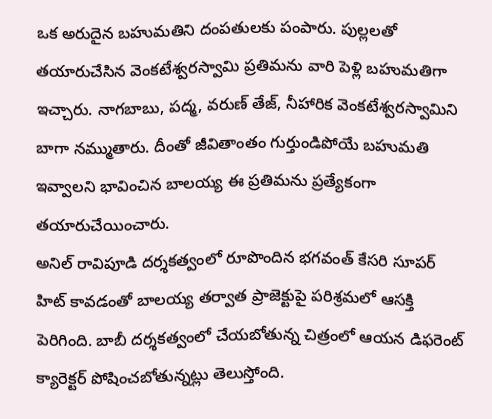ఒక అరుదైన బహుమతిని దంపతులకు పంపారు. పుల్లలతో తయారుచేసిన వెంకటేశ్వరస్వామి ప్రతిమను వారి పెళ్లి బహుమతిగా ఇచ్చారు. నాగబాబు, పద్మ, వరుణ్ తేజ్, నీహారిక వెంకటేశ్వరస్వామిని బాగా నమ్ముతారు. దీంతో జీవితాంతం గుర్తుండిపోయే బహుమతి ఇవ్వాలని భావించిన బాలయ్య ఈ ప్రతిమను ప్రత్యేకంగా తయారుచేయించారు.
అనిల్ రావిపూడి దర్శకత్వంలో రూపొందిన భగవంత్ కేసరి సూపర్ హిట్ కావడంతో బాలయ్య తర్వాత ప్రాజెక్టుపై పరిశ్రమలో ఆసక్తి పెరిగింది. బాబీ దర్శకత్వంలో చేయబోతున్న చిత్రంలో ఆయన డిఫరెంట్ క్యారెక్టర్ పోషించబోతున్నట్లు తెలుస్తోంది.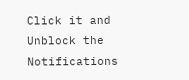Click it and Unblock the Notifications